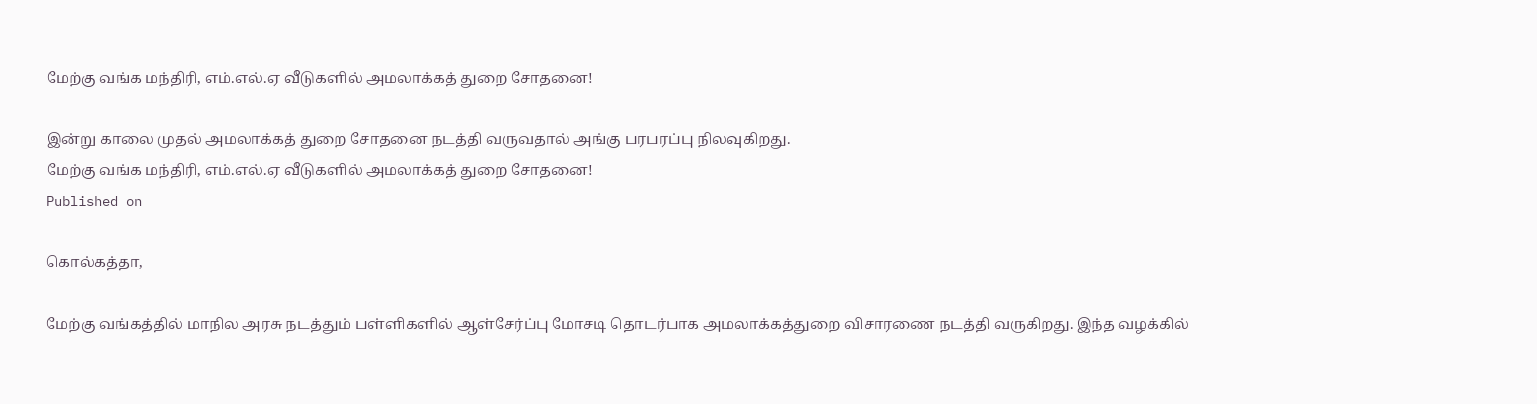மேற்கு வங்க மந்திரி, எம்.எல்.ஏ வீடுகளில் அமலாக்கத் துறை சோதனை!

இன்று காலை முதல் அமலாக்கத் துறை சோதனை நடத்தி வருவதால் அங்கு பரபரப்பு நிலவுகிறது.
மேற்கு வங்க மந்திரி, எம்.எல்.ஏ வீடுகளில் அமலாக்கத் துறை சோதனை!
Published on

கொல்கத்தா,

மேற்கு வங்கத்தில் மாநில அரசு நடத்தும் பள்ளிகளில் ஆள்சேர்ப்பு மோசடி தொடர்பாக அமலாக்கத்துறை விசாரணை நடத்தி வருகிறது. இந்த வழக்கில்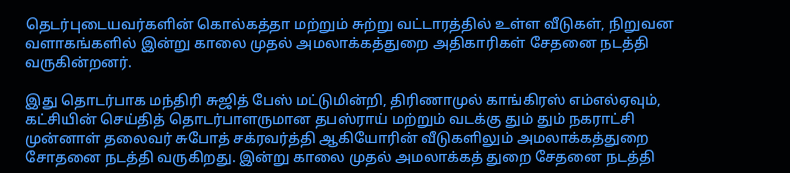தெடர்புடையவர்களின் கொல்கத்தா மற்றும் சுற்று வட்டாரத்தில் உள்ள வீடுகள், நிறுவன வளாகங்களில் இன்று காலை முதல் அமலாக்கத்துறை அதிகாரிகள் சேதனை நடத்தி வருகின்றனர்.

இது தொடர்பாக மந்திரி சுஜித் பேஸ் மட்டுமின்றி, திரிணாமுல் காங்கிரஸ் எம்எல்ஏவும், கட்சியின் செய்தித் தொடர்பாளருமான தபஸ்ராய் மற்றும் வடக்கு தும் தும் நகராட்சி முன்னாள் தலைவர் சுபோத் சக்ரவர்த்தி ஆகியோரின் வீடுகளிலும் அமலாக்கத்துறை சோதனை நடத்தி வருகிறது. இன்று காலை முதல் அமலாக்கத் துறை சேதனை நடத்தி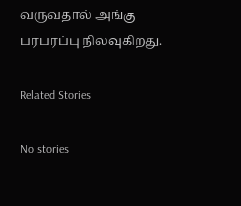வருவதால் அங்கு பரபரப்பு நிலவுகிறது.

Related Stories

No stories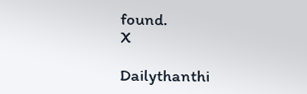found.
X

Dailythanthi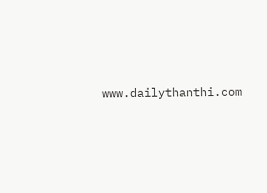www.dailythanthi.com